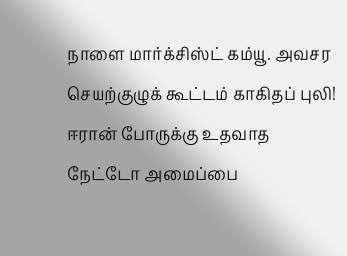நாளை மார்க்சிஸ்ட் கம்யூ. அவசர செயற்குழுக் கூட்டம் காகிதப் புலி! ஈரான் போருக்கு உதவாத நேட்டோ அமைப்பை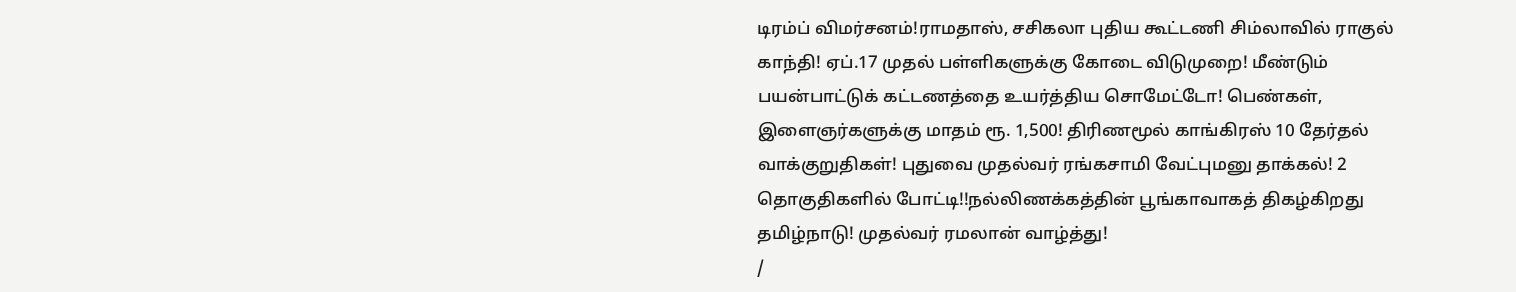டிரம்ப் விமர்சனம்!ராமதாஸ், சசிகலா புதிய கூட்டணி சிம்லாவில் ராகுல் காந்தி! ஏப்.17 முதல் பள்ளிகளுக்கு கோடை விடுமுறை! மீண்டும் பயன்பாட்டுக் கட்டணத்தை உயர்த்திய சொமேட்டோ! பெண்கள், இளைஞர்களுக்கு மாதம் ரூ. 1,500! திரிணமூல் காங்கிரஸ் 10 தேர்தல் வாக்குறுதிகள்! புதுவை முதல்வர் ரங்கசாமி வேட்புமனு தாக்கல்! 2 தொகுதிகளில் போட்டி!!நல்லிணக்கத்தின் பூங்காவாகத் திகழ்கிறது தமிழ்நாடு! முதல்வர் ரமலான் வாழ்த்து!
/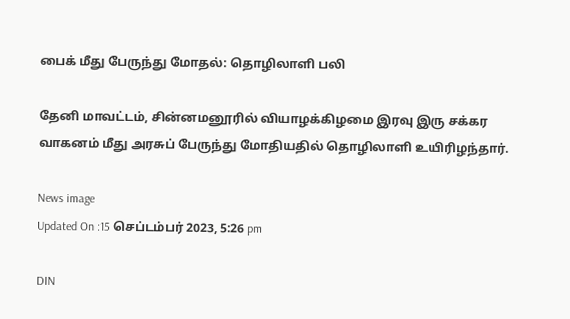பைக் மீது பேருந்து மோதல்: தொழிலாளி பலி

தேனி மாவட்டம், சின்னமனூரில் வியாழக்கிழமை இரவு இரு சக்கர வாகனம் மீது அரசுப் பேருந்து மோதியதில் தொழிலாளி உயிரிழந்தார்.

News image
Updated On :15 செப்டம்பர் 2023, 5:26 pm

DIN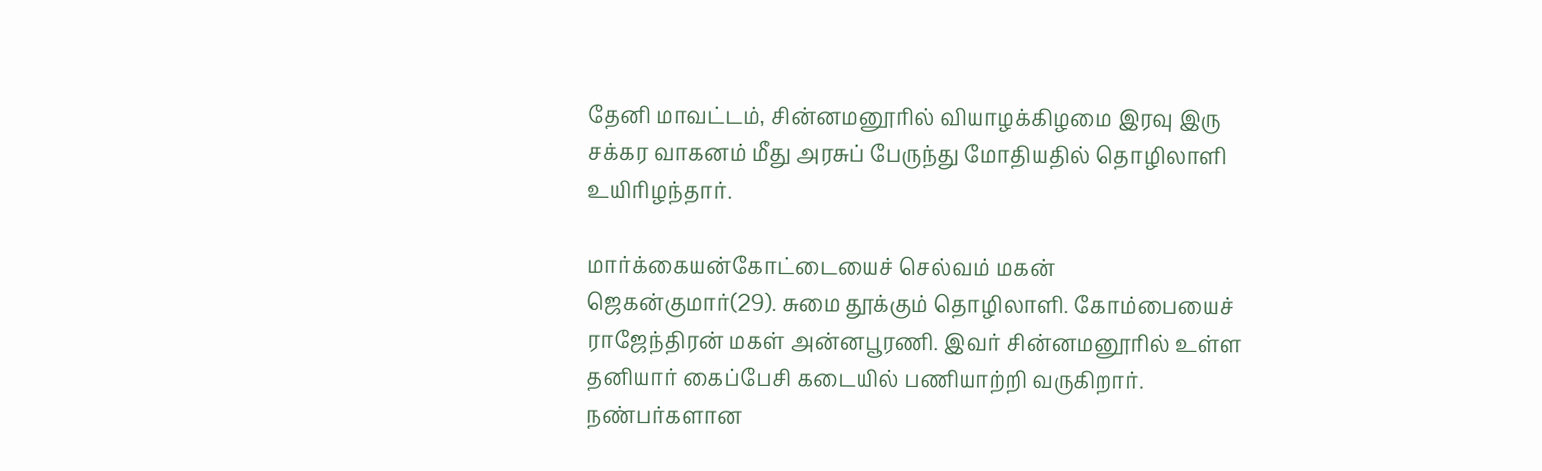தேனி மாவட்டம், சின்னமனூரில் வியாழக்கிழமை இரவு இரு சக்கர வாகனம் மீது அரசுப் பேருந்து மோதியதில் தொழிலாளி உயிரிழந்தார்.

மார்க்கையன்கோட்டையைச் செல்வம் மகன் ஜெகன்குமார்(29). சுமை தூக்கும் தொழிலாளி. கோம்பையைச் ராஜேந்திரன் மகள் அன்னபூரணி. இவர் சின்னமனூரில் உள்ள தனியார் கைப்பேசி கடையில் பணியாற்றி வருகிறார். நண்பர்களான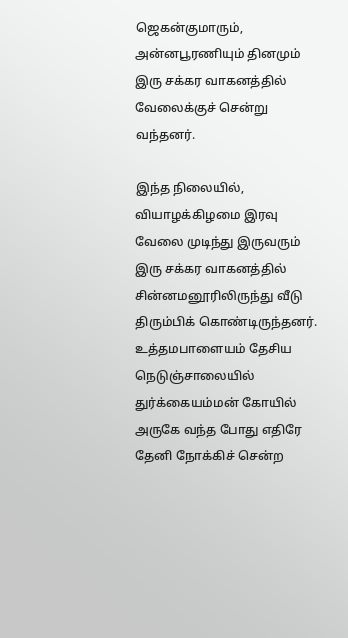ஜெகன்குமாரும், அன்னபூரணியும் தினமும் இரு சக்கர வாகனத்தில் வேலைக்குச் சென்று வந்தனர்.

இந்த நிலையில், வியாழக்கிழமை இரவு வேலை முடிந்து இருவரும் இரு சக்கர வாகனத்தில் சின்னமனூரிலிருந்து வீடு திரும்பிக் கொண்டிருந்தனர். உத்தமபாளையம் தேசிய நெடுஞ்சாலையில் துர்க்கையம்மன் கோயில் அருகே வந்த போது எதிரே தேனி நோக்கிச் சென்ற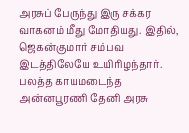அரசுப் பேருந்து இரு சக்கர வாகனம் மீது மோதியது. இதில், ஜெகன்குமார் சம்பவ இடத்திலேயே உயிரிழந்தார். பலத்த காயமடைந்த அன்னபூரணி தேனி அரசு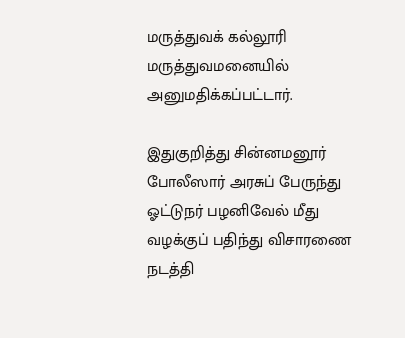மருத்துவக் கல்லூரி மருத்துவமனையில் அனுமதிக்கப்பட்டார்.

இதுகுறித்து சின்னமனூர் போலீஸார் அரசுப் பேருந்து ஓட்டுநர் பழனிவேல் மீது வழக்குப் பதிந்து விசாரணை நடத்தி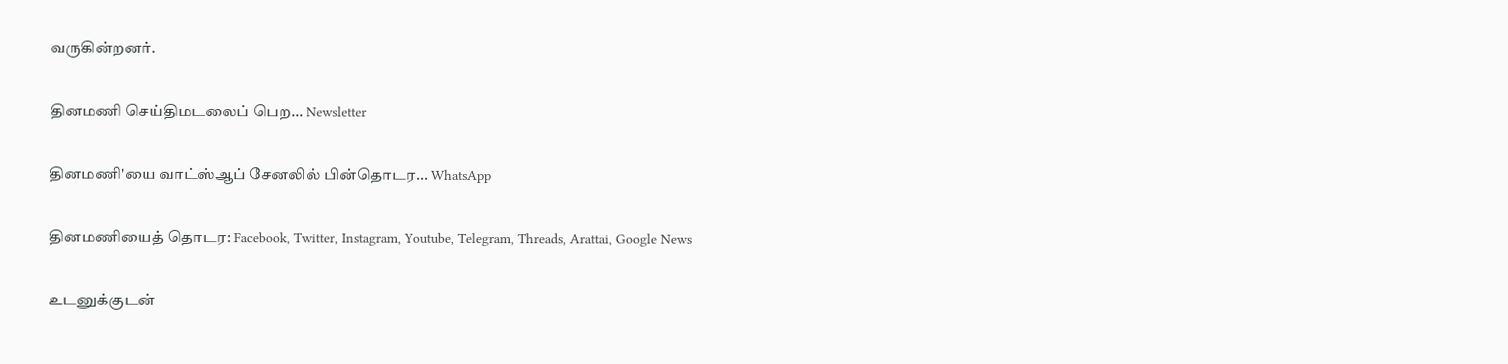வருகின்றனர்.

தினமணி செய்திமடலைப் பெற... Newsletter

தினமணி'யை வாட்ஸ்ஆப் சேனலில் பின்தொடர... WhatsApp

தினமணியைத் தொடர: Facebook, Twitter, Instagram, Youtube, Telegram, Threads, Arattai, Google News

உடனுக்குடன்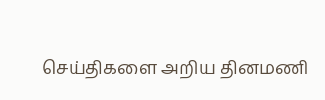செய்திகளை அறிய தினமணி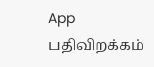App பதிவிறக்கம்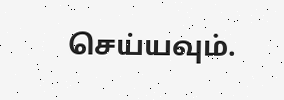செய்யவும்.